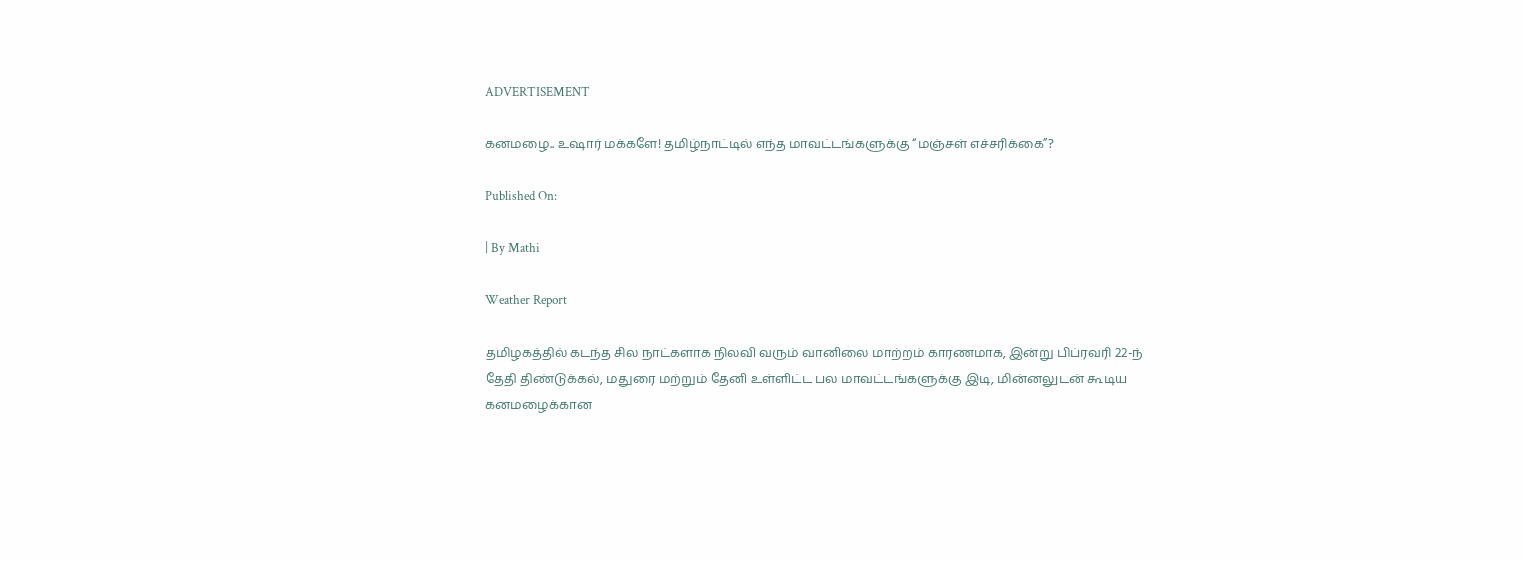ADVERTISEMENT

கனமழை.. உஷார் மக்களே! தமிழ்நாட்டில் எந்த மாவட்டங்களுக்கு “மஞ்சள் எச்சரிக்கை”?

Published On:

| By Mathi

Weather Report

தமிழகத்தில் கடந்த சில நாட்களாக நிலவி வரும் வானிலை மாற்றம் காரணமாக, இன்று பிப்ரவரி 22-ந் தேதி திண்டுக்கல், மதுரை மற்றும் தேனி உள்ளிட்ட பல மாவட்டங்களுக்கு இடி, மின்னலுடன் கூடிய கனமழைக்கான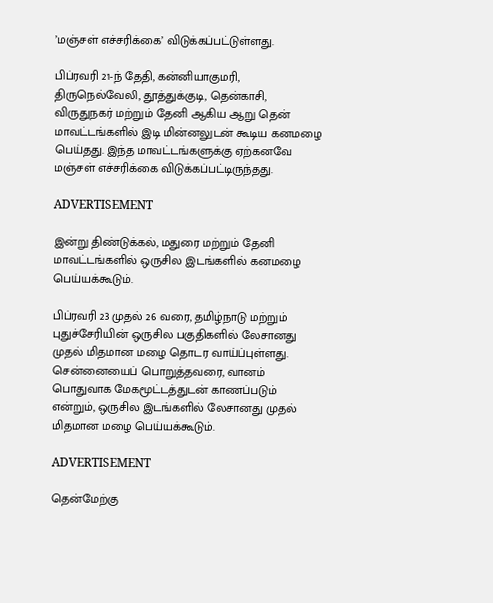’மஞ்சள் எச்சரிக்கை’ விடுக்கப்பட்டுள்ளது.

பிப்ரவரி 21-ந் தேதி, கன்னியாகுமரி, திருநெல்வேலி, தூத்துக்குடி, தென்காசி, விருதுநகர் மற்றும் தேனி ஆகிய ஆறு தென் மாவட்டங்களில் இடி மின்னலுடன் கூடிய கனமழை பெய்தது. இந்த மாவட்டங்களுக்கு ஏற்கனவே மஞ்சள் எச்சரிக்கை விடுக்கப்பட்டிருந்தது.

ADVERTISEMENT

இன்று திண்டுக்கல், மதுரை மற்றும் தேனி மாவட்டங்களில் ஒருசில இடங்களில் கனமழை பெய்யக்கூடும்.

பிப்ரவரி 23 முதல் 26 வரை, தமிழ்நாடு மற்றும் புதுச்சேரியின் ஒருசில பகுதிகளில் லேசானது முதல் மிதமான மழை தொடர வாய்ப்புள்ளது. சென்னையைப் பொறுத்தவரை, வானம் பொதுவாக மேகமூட்டத்துடன் காணப்படும் என்றும், ஒருசில இடங்களில் லேசானது முதல் மிதமான மழை பெய்யக்கூடும்.

ADVERTISEMENT

தென்மேற்கு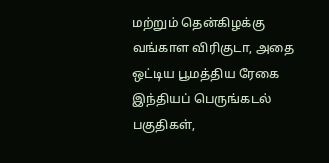மற்றும் தென்கிழக்கு வங்காள விரிகுடா, அதை ஒட்டிய பூமத்திய ரேகை இந்தியப் பெருங்கடல் பகுதிகள்,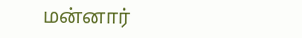மன்னார்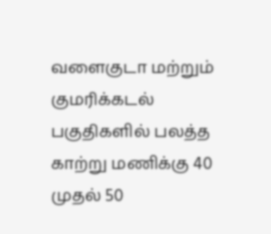வளைகுடா மற்றும் குமரிக்கடல் பகுதிகளில் பலத்த காற்று மணிக்கு 40 முதல் 50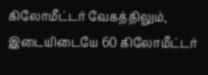கிலோமீட்டர் வேகத்திலும், இடையிடையே 60 கிலோமீட்டர்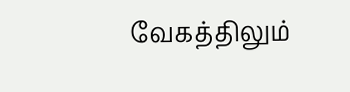வேகத்திலும்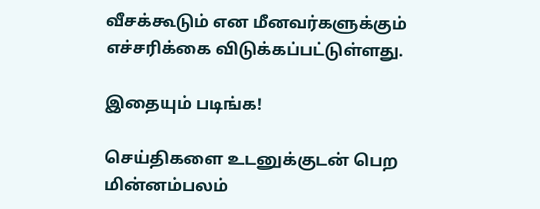வீசக்கூடும் என மீனவர்களுக்கும் எச்சரிக்கை விடுக்கப்பட்டுள்ளது.

இதையும் படிங்க!

செய்திகளை உடனுக்குடன் பெற மின்னம்பலம்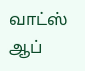வாட்ஸ் ஆப்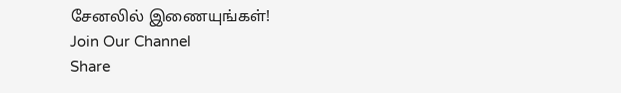சேனலில் இணையுங்கள்!
Join Our Channel
Share